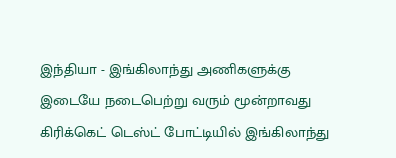இந்தியா - இங்கிலாந்து அணிகளுக்கு இடையே நடைபெற்று வரும் மூன்றாவது கிரிக்கெட் டெஸ்ட் போட்டியில் இங்கிலாந்து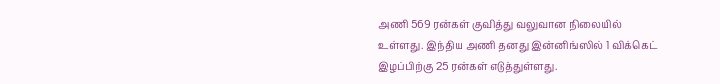அணி 569 ரன்கள் குவித்து வலுவான நிலையில் உள்ளது. இந்திய அணி தனது இன்னிங்ஸில் 1 விக்கெட் இழப்பிற்கு 25 ரன்கள் எடுத்துள்ளது.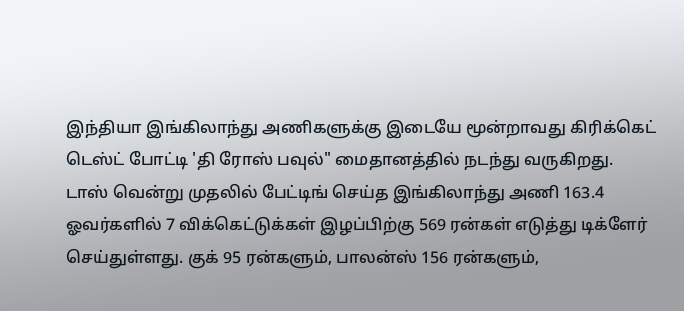இந்தியா இங்கிலாந்து அணிகளுக்கு இடையே மூன்றாவது கிரிக்கெட் டெஸ்ட் போட்டி 'தி ரோஸ் பவுல்" மைதானத்தில் நடந்து வருகிறது. டாஸ் வென்று முதலில் பேட்டிங் செய்த இங்கிலாந்து அணி 163.4 ஓவர்களில் 7 விக்கெட்டுக்கள் இழப்பிற்கு 569 ரன்கள் எடுத்து டிக்ளேர் செய்துள்ளது. குக் 95 ரன்களும், பாலன்ஸ் 156 ரன்களும்,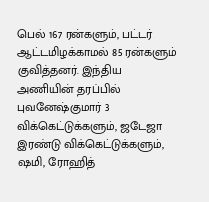பெல் 167 ரன்களும், பட்டர் ஆட்டமிழக்காமல் 85 ரன்களும் குவித்தனர். இந்திய அணியின் தரப்பில் புவனேஷ்குமார் 3 விக்கெட்டுக்களும், ஜடேஜா இரண்டு விக்கெட்டுக்களும், ஷமி, ரோஹித்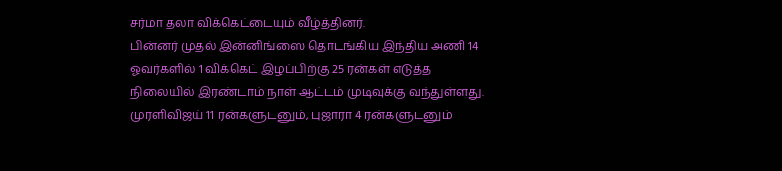சர்மா தலா விக்கெட்டையும் வீழ்த்தினர்.
பின்னர் முதல் இன்னிங்ஸை தொடங்கிய இந்திய அணி 14 ஓவர்களில் 1 விக்கெட் இழப்பிற்கு 25 ரன்கள் எடுத்த நிலையில் இரண்டாம் நாள் ஆட்டம் முடிவுக்கு வந்துள்ளது. முரளிவிஜய் 11 ரன்களுடனும், புஜாரா 4 ரன்களுடனும்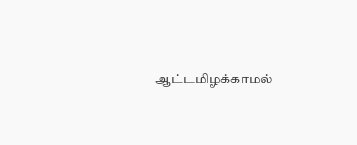ஆட்டமிழக்காமல்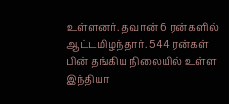உள்ளனர். தவான் 6 ரன்களில் ஆட்டமிழந்தார். 544 ரன்கள் பின் தங்கிய நிலையில் உள்ள இந்தியா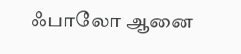ஃபாலோ ஆனை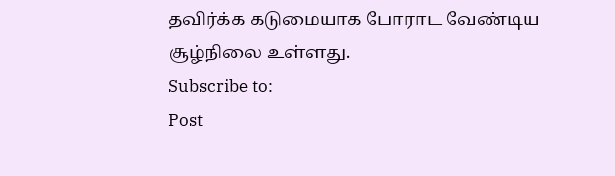தவிர்க்க கடுமையாக போராட வேண்டிய சூழ்நிலை உள்ளது.
Subscribe to:
Post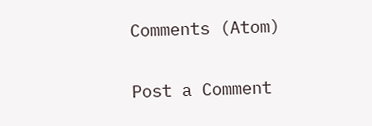Comments (Atom)

Post a Comment